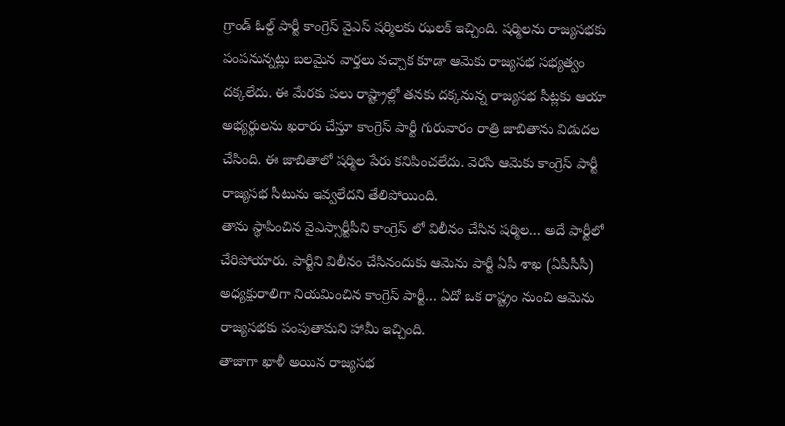గ్రాండ్ ఓల్ద్ పార్టీ కాంగ్రెస్ వైఎస్ షర్మిలకు ఝలక్ ఇచ్చింది. షర్మిలను రాజ్యసభకు పంపనున్నట్లు బలమైన వార్తలు వచ్చాక కూడా ఆమెకు రాజ్యసభ సభ్యత్వం దక్కలేదు. ఈ మేరకు పలు రాష్ట్రాల్లో తనకు దక్కనున్న రాజ్యసభ సీట్లకు ఆయా అభ్యర్థులను ఖరారు చేస్తూ కాంగ్రెస్ పార్టీ గురువారం రాత్రి జాబితాను విడుదల చేసింది. ఈ జాబితాలో షర్మిల పేరు కనిపించలేదు. వెరసి ఆమెకు కాంగ్రెస్ పార్టీ రాజ్యసభ సీటును ఇవ్వలేదని తేలిపోయింది.
తాను స్థాపించిన వైఎస్సార్టీపీని కాంగ్రెస్ లో విలీనం చేసిన షర్మిల… అదే పార్టీలో చేరిపోయారు. పార్టీని విలీనం చేసినందుకు ఆమెను పార్టీ ఏపీ శాఖ (ఏపీసీసీ) అధ్యక్షురాలిగా నియమించిన కాంగ్రెస్ పార్టీ… ఏదో ఒక రాష్ట్రం నుంచి ఆమెను రాజ్యసభకు పంపుతామని హామీ ఇచ్చింది.
తాజాగా ఖాళీ అయిన రాజ్యసభ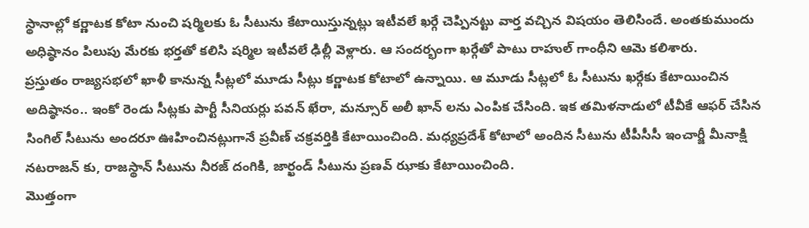స్థానాల్లో కర్ణాటక కోటా నుంచి షర్మిలకు ఓ సీటును కేటాయిస్తున్నట్లు ఇటీవలే ఖర్గే చెప్పినట్టు వార్త వచ్చిన విషయం తెలిసిందే. అంతకుముందు అధిష్ఠానం పిలుపు మేరకు భర్తతో కలిసి షర్మిల ఇటీవలే ఢిల్లీ వెళ్లారు. ఆ సందర్భంగా ఖర్గేతో పాటు రాహుల్ గాంధీని ఆమె కలిశారు.
ప్రస్తుతం రాజ్యసభలో ఖాళీ కానున్న సీట్లలో మూడు సీట్లు కర్ణాటక కోటాలో ఉన్నాయి. ఆ మూడు సీట్లలో ఓ సీటును ఖర్గేకు కేటాయించిన అదిష్ఠానం.. ఇంకో రెండు సీట్లకు పార్టీ సీనియర్లు పవన్ ఖేరా, మన్సూర్ అలీ ఖాన్ లను ఎంపిక చేసింది. ఇక తమిళనాడులో టీవీకే ఆఫర్ చేసిన సింగిల్ సీటును అందరూ ఊహించినట్లుగానే ప్రవీణ్ చక్రవర్తికి కేటాయించింది. మధ్యప్రదేశ్ కోటాలో అందిన సీటును టీపీసీసీ ఇంచార్జీ మీనాక్షి నటరాజన్ కు, రాజస్థాన్ సీటును నీరజ్ దంగికి, జార్ఖండ్ సీటును ప్రణవ్ ఝాకు కేటాయించింది.
మొత్తంగా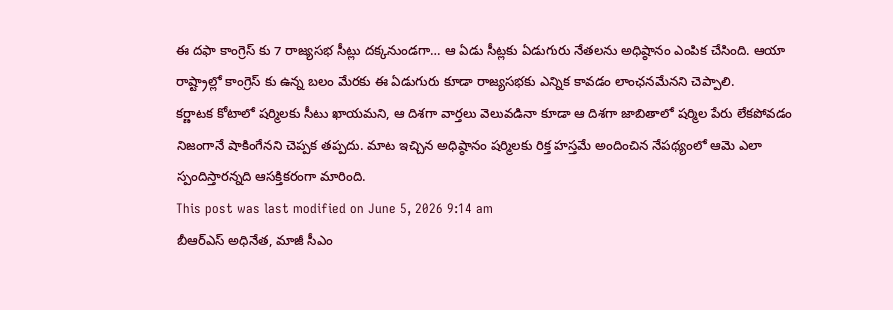ఈ దఫా కాంగ్రెస్ కు 7 రాజ్యసభ సీట్లు దక్కనుండగా… ఆ ఏడు సీట్లకు ఏడుగురు నేతలను అధిష్ఠానం ఎంపిక చేసింది. ఆయా రాష్ట్రాల్లో కాంగ్రెస్ కు ఉన్న బలం మేరకు ఈ ఏడుగురు కూడా రాజ్యసభకు ఎన్నిక కావడం లాంఛనమేనని చెప్పాలి.
కర్ణాటక కోటాలో షర్మిలకు సీటు ఖాయమని, ఆ దిశగా వార్తలు వెలువడినా కూడా ఆ దిశగా జాబితాలో షర్మిల పేరు లేకపోవడం నిజంగానే షాకింగేనని చెప్పక తప్పదు. మాట ఇచ్చిన అధిష్ఠానం షర్మిలకు రిక్త హస్తమే అందించిన నేపథ్యంలో ఆమె ఎలా స్పందిస్తారన్నది ఆసక్తికరంగా మారింది.
This post was last modified on June 5, 2026 9:14 am
బీఆర్ఎస్ అధినేత, మాజీ సీఎం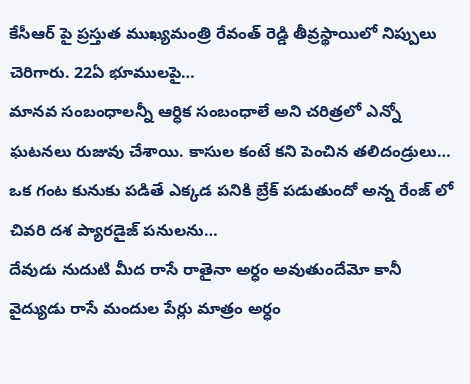కేసీఆర్ పై ప్రస్తుత ముఖ్యమంత్రి రేవంత్ రెడ్డి తీవ్రస్థాయిలో నిప్పులు చెరిగారు. 22ఏ భూములపై…
మానవ సంబంధాలన్నీ ఆర్ధిక సంబంధాలే అని చరిత్రలో ఎన్నో ఘటనలు రుజువు చేశాయి. కాసుల కంటే కని పెంచిన తలిదండ్రులు…
ఒక గంట కునుకు పడితే ఎక్కడ పనికి బ్రేక్ పడుతుందో అన్న రేంజ్ లో చివరి దశ ప్యారడైజ్ పనులను…
దేవుడు నుదుటి మీద రాసే రాతైనా అర్ధం అవుతుందేమో కానీ వైద్యుడు రాసే మందుల పేర్లు మాత్రం అర్ధం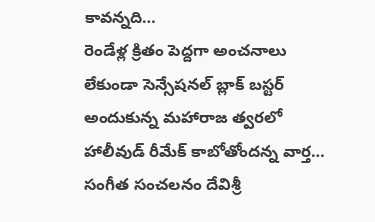కావన్నది…
రెండేళ్ల క్రితం పెద్దగా అంచనాలు లేకుండా సెన్సేషనల్ బ్లాక్ బస్టర్ అందుకున్న మహారాజ త్వరలో హాలీవుడ్ రీమేక్ కాబోతోందన్న వార్త…
సంగీత సంచలనం దేవిశ్రీ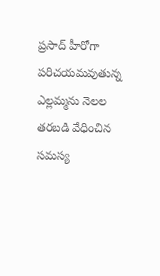ప్రసాద్ హీరోగా పరిచయమవుతున్న ఎల్లమ్మను నెలల తరబడి వేధించిన సమస్య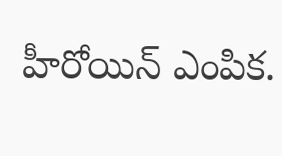హీరోయిన్ ఎంపిక.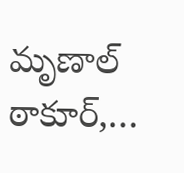మృణాల్ ఠాకూర్,…